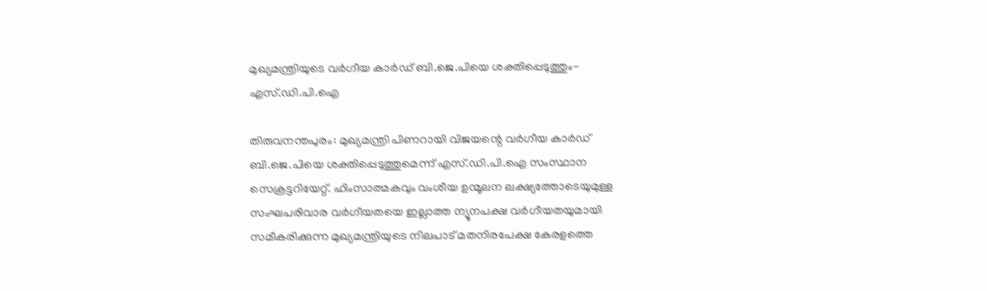മുഖ്യമന്ത്രിയുടെ വര്‍ഗീയ കാര്‍ഡ് ബി.ജെ.പിയെ ശക്തിപ്പെടുത്തും- എസ്.ഡി.പി.ഐ

തിരുവനന്തപുരം: മുഖ്യമന്ത്രി പിണറായി വിജയന്റെ വര്‍ഗീയ കാര്‍ഡ് ബി.ജെ.പിയെ ശക്തിപ്പെടുത്തുമെന്ന് എസ്.ഡി.പി.ഐ സംസ്ഥാന സെക്രട്ടറിയേറ്റ്. ഹിംസാത്മകവും വംശീയ ഉന്മൂലന ലക്ഷ്യത്തോടെയുമുള്ള സംഘപരിവാര വര്‍ഗീയതയെ ഇല്ലാത്ത ന്യൂനപക്ഷ വര്‍ഗീയതയുമായി സമീകരിക്കുന്ന മുഖ്യമന്ത്രിയുടെ നിലപാട് മതനിരപേക്ഷ കേരളത്തെ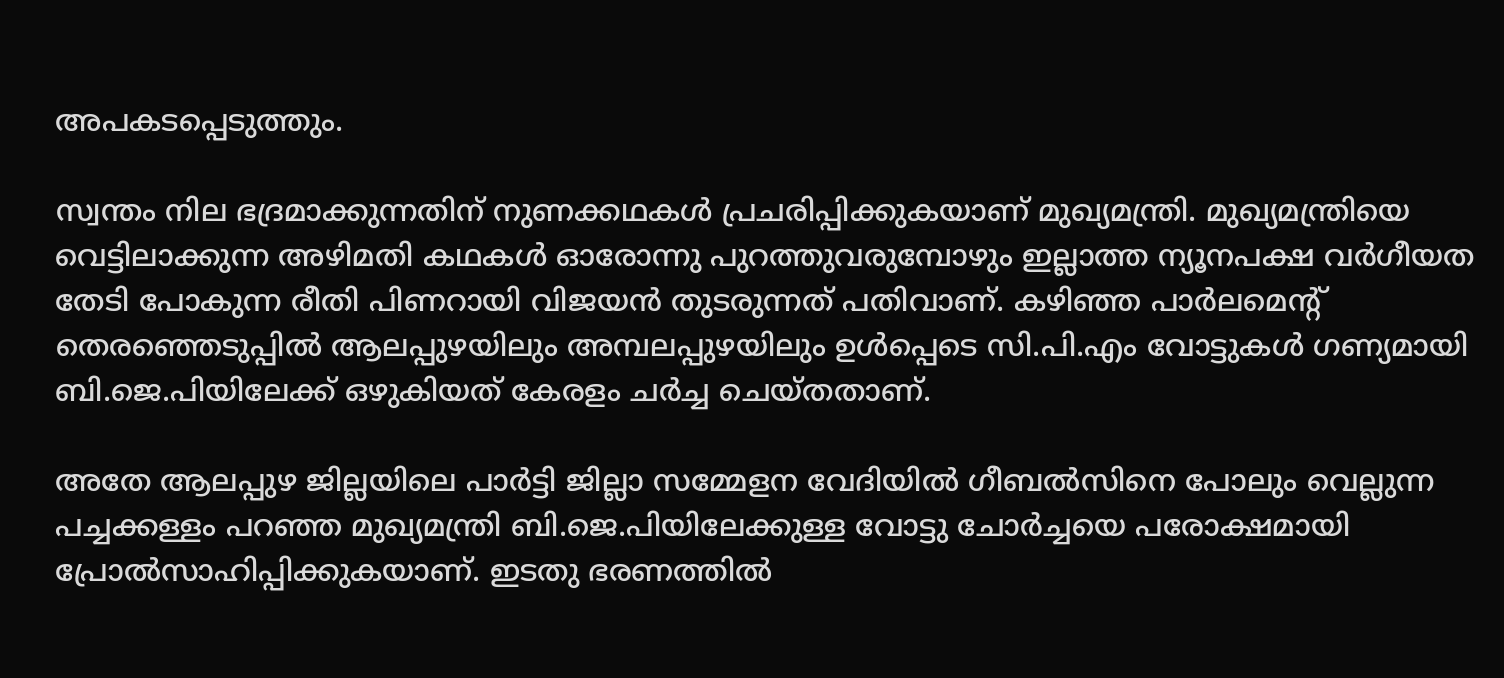അപകടപ്പെടുത്തും.

സ്വന്തം നില ഭദ്രമാക്കുന്നതിന് നുണക്കഥകള്‍ പ്രചരിപ്പിക്കുകയാണ് മുഖ്യമന്ത്രി. മുഖ്യമന്ത്രിയെ വെട്ടിലാക്കുന്ന അഴിമതി കഥകള്‍ ഓരോന്നു പുറത്തുവരുമ്പോഴും ഇല്ലാത്ത ന്യൂനപക്ഷ വര്‍ഗീയത തേടി പോകുന്ന രീതി പിണറായി വിജയന്‍ തുടരുന്നത് പതിവാണ്. കഴിഞ്ഞ പാര്‍ലമെന്റ് തെരഞ്ഞെടുപ്പില്‍ ആലപ്പുഴയിലും അമ്പലപ്പുഴയിലും ഉള്‍പ്പെടെ സി.പി.എം വോട്ടുകള്‍ ഗണ്യമായി ബി.ജെ.പിയിലേക്ക് ഒഴുകിയത് കേരളം ചര്‍ച്ച ചെയ്തതാണ്.

അതേ ആലപ്പുഴ ജില്ലയിലെ പാര്‍ട്ടി ജില്ലാ സമ്മേളന വേദിയില്‍ ഗീബല്‍സിനെ പോലും വെല്ലുന്ന പച്ചക്കള്ളം പറഞ്ഞ മുഖ്യമന്ത്രി ബി.ജെ.പിയിലേക്കുള്ള വോട്ടു ചോര്‍ച്ചയെ പരോക്ഷമായി പ്രോല്‍സാഹിപ്പിക്കുകയാണ്. ഇടതു ഭരണത്തില്‍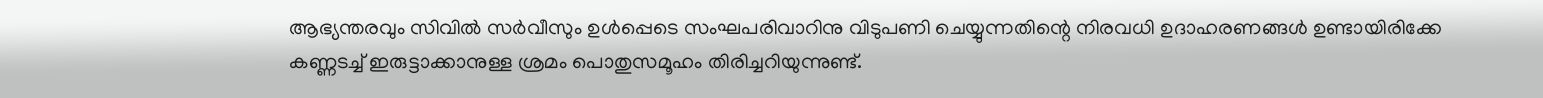ആഭ്യന്തരവും സിവില്‍ സര്‍വീസും ഉള്‍പ്പെടെ സംഘപരിവാറിനു വിടുപണി ചെയ്യുന്നതിന്റെ നിരവധി ഉദാഹരണങ്ങള്‍ ഉണ്ടായിരിക്കേ കണ്ണടച്ച് ഇരുട്ടാക്കാനുള്ള ശ്രമം പൊതുസമൂഹം തിരിച്ചറിയുന്നുണ്ട്.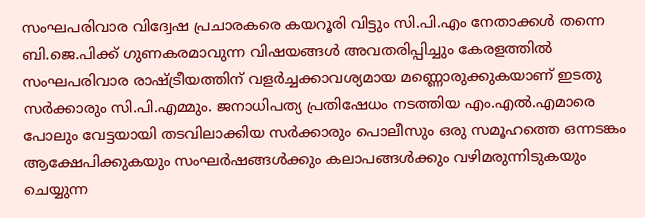സംഘപരിവാര വിദ്വേഷ പ്രചാരകരെ കയറൂരി വിട്ടും സി.പി.എം നേതാക്കള്‍ തന്നെ ബി.ജെ.പിക്ക് ഗുണകരമാവുന്ന വിഷയങ്ങള്‍ അവതരിപ്പിച്ചും കേരളത്തില്‍ സംഘപരിവാര രാഷ്ട്രീയത്തിന് വളര്‍ച്ചക്കാവശ്യമായ മണ്ണൊരുക്കുകയാണ് ഇടതു സര്‍ക്കാരും സി.പി.എമ്മും. ജനാധിപത്യ പ്രതിഷേധം നടത്തിയ എം.എൽ.എമാരെ പോലും വേട്ടയായി തടവിലാക്കിയ സര്‍ക്കാരും പൊലീസും ഒരു സമൂഹത്തെ ഒന്നടങ്കം ആക്ഷേപിക്കുകയും സംഘര്‍ഷങ്ങള്‍ക്കും കലാപങ്ങള്‍ക്കും വഴിമരുന്നിടുകയും ചെയ്യുന്ന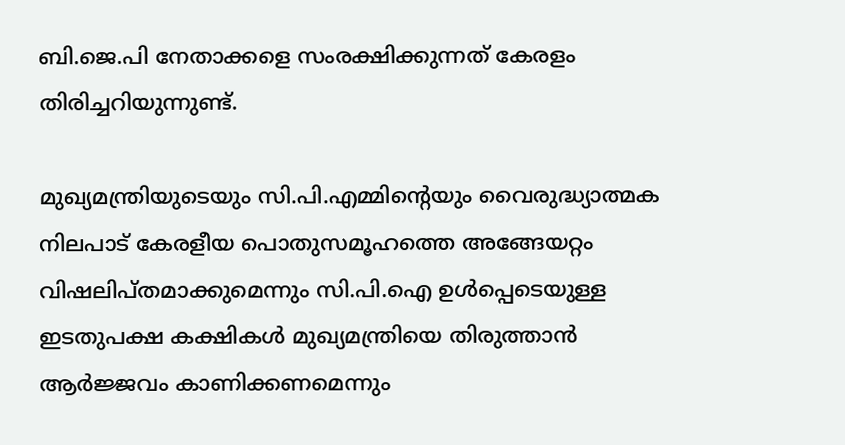ബി.ജെ.പി നേതാക്കളെ സംരക്ഷിക്കുന്നത് കേരളം തിരിച്ചറിയുന്നുണ്ട്.

മുഖ്യമന്ത്രിയുടെയും സി.പി.എമ്മിന്റെയും വൈരുദ്ധ്യാത്മക നിലപാട് കേരളീയ പൊതുസമൂഹത്തെ അങ്ങേയറ്റം വിഷലിപ്തമാക്കുമെന്നും സി.പി.ഐ ഉള്‍പ്പെടെയുള്ള ഇടതുപക്ഷ കക്ഷികള്‍ മുഖ്യമന്ത്രിയെ തിരുത്താന്‍ ആര്‍ജ്ജവം കാണിക്കണമെന്നും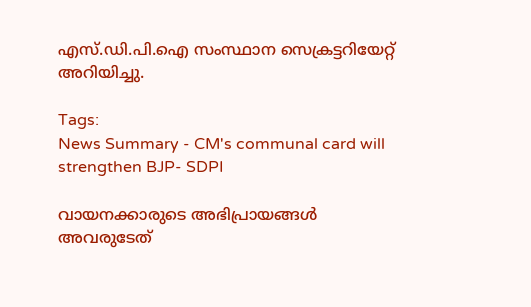എസ്.ഡി.പി.ഐ സംസ്ഥാന സെക്രട്ടറിയേറ്റ് അറിയിച്ചു.

Tags:
News Summary - CM's communal card will strengthen BJP- SDPI

വായനക്കാരുടെ അഭിപ്രായങ്ങള്‍ അവരുടേത്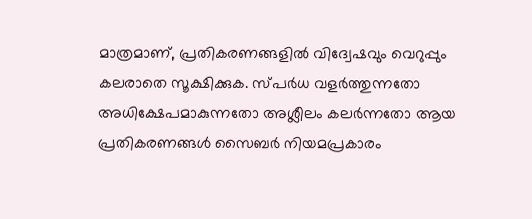മാത്രമാണ്, പ്രതികരണങ്ങളിൽ വിദ്വേഷവും വെറുപ്പും കലരാതെ സൂക്ഷിക്കുക. സ്പർധ വളർത്തുന്നതോ അധിക്ഷേപമാകുന്നതോ അശ്ലീലം കലർന്നതോ ആയ പ്രതികരണങ്ങൾ സൈബർ നിയമപ്രകാരം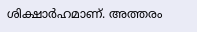ശിക്ഷാർഹമാണ്. അത്തരം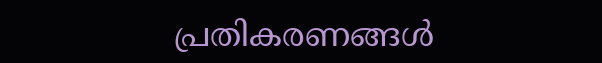പ്രതികരണങ്ങൾ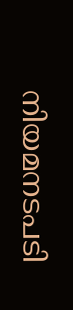നിയമനടപടി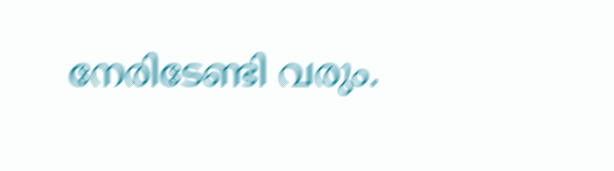നേരിടേണ്ടി വരും.